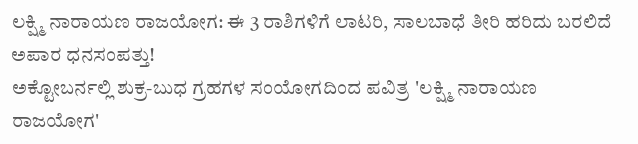ಲಕ್ಷ್ಮಿ ನಾರಾಯಣ ರಾಜಯೋಗ: ಈ 3 ರಾಶಿಗಳಿಗೆ ಲಾಟರಿ, ಸಾಲಬಾಧೆ ತೀರಿ ಹರಿದು ಬರಲಿದೆ ಅಪಾರ ಧನಸಂಪತ್ತು!
ಅಕ್ಟೋಬರ್ನಲ್ಲಿ ಶುಕ್ರ-ಬುಧ ಗ್ರಹಗಳ ಸಂಯೋಗದಿಂದ ಪವಿತ್ರ 'ಲಕ್ಷ್ಮಿ ನಾರಾಯಣ ರಾಜಯೋಗ'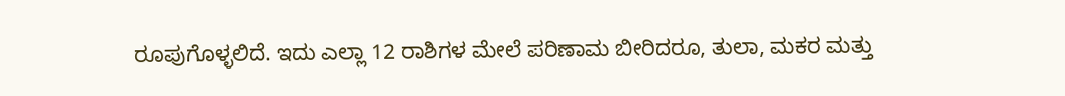ರೂಪುಗೊಳ್ಳಲಿದೆ. ಇದು ಎಲ್ಲಾ 12 ರಾಶಿಗಳ ಮೇಲೆ ಪರಿಣಾಮ ಬೀರಿದರೂ, ತುಲಾ, ಮಕರ ಮತ್ತು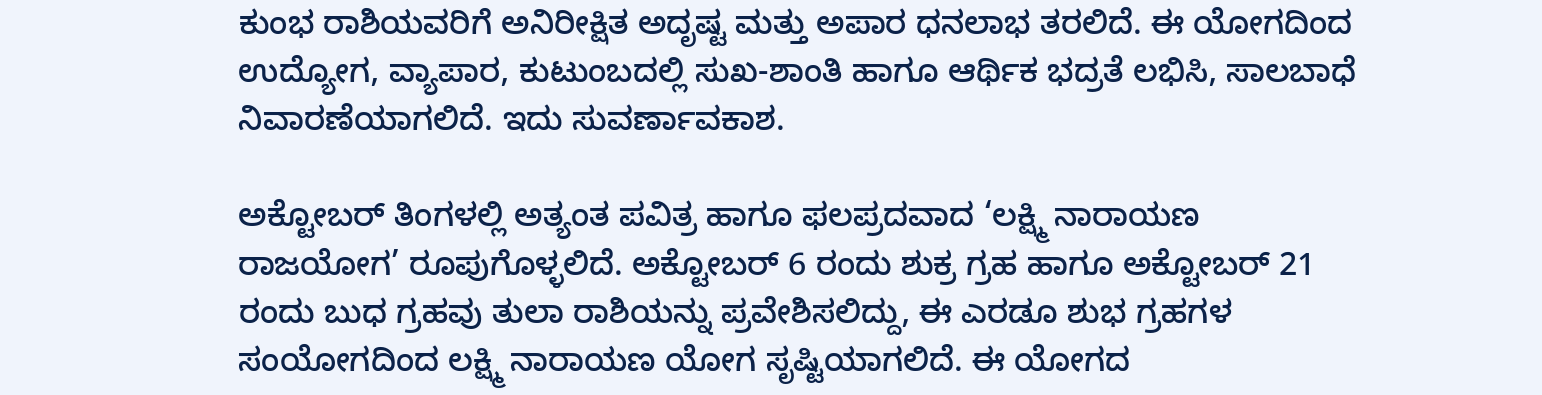ಕುಂಭ ರಾಶಿಯವರಿಗೆ ಅನಿರೀಕ್ಷಿತ ಅದೃಷ್ಟ ಮತ್ತು ಅಪಾರ ಧನಲಾಭ ತರಲಿದೆ. ಈ ಯೋಗದಿಂದ ಉದ್ಯೋಗ, ವ್ಯಾಪಾರ, ಕುಟುಂಬದಲ್ಲಿ ಸುಖ-ಶಾಂತಿ ಹಾಗೂ ಆರ್ಥಿಕ ಭದ್ರತೆ ಲಭಿಸಿ, ಸಾಲಬಾಧೆ ನಿವಾರಣೆಯಾಗಲಿದೆ. ಇದು ಸುವರ್ಣಾವಕಾಶ.

ಅಕ್ಟೋಬರ್ ತಿಂಗಳಲ್ಲಿ ಅತ್ಯಂತ ಪವಿತ್ರ ಹಾಗೂ ಫಲಪ್ರದವಾದ ‘ಲಕ್ಷ್ಮಿ ನಾರಾಯಣ ರಾಜಯೋಗ’ ರೂಪುಗೊಳ್ಳಲಿದೆ. ಅಕ್ಟೋಬರ್ 6 ರಂದು ಶುಕ್ರ ಗ್ರಹ ಹಾಗೂ ಅಕ್ಟೋಬರ್ 21 ರಂದು ಬುಧ ಗ್ರಹವು ತುಲಾ ರಾಶಿಯನ್ನು ಪ್ರವೇಶಿಸಲಿದ್ದು, ಈ ಎರಡೂ ಶುಭ ಗ್ರಹಗಳ ಸಂಯೋಗದಿಂದ ಲಕ್ಷ್ಮಿ ನಾರಾಯಣ ಯೋಗ ಸೃಷ್ಟಿಯಾಗಲಿದೆ. ಈ ಯೋಗದ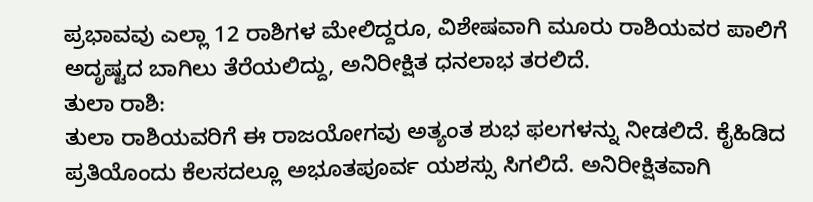ಪ್ರಭಾವವು ಎಲ್ಲಾ 12 ರಾಶಿಗಳ ಮೇಲಿದ್ದರೂ, ವಿಶೇಷವಾಗಿ ಮೂರು ರಾಶಿಯವರ ಪಾಲಿಗೆ ಅದೃಷ್ಟದ ಬಾಗಿಲು ತೆರೆಯಲಿದ್ದು, ಅನಿರೀಕ್ಷಿತ ಧನಲಾಭ ತರಲಿದೆ.
ತುಲಾ ರಾಶಿ:
ತುಲಾ ರಾಶಿಯವರಿಗೆ ಈ ರಾಜಯೋಗವು ಅತ್ಯಂತ ಶುಭ ಫಲಗಳನ್ನು ನೀಡಲಿದೆ. ಕೈಹಿಡಿದ ಪ್ರತಿಯೊಂದು ಕೆಲಸದಲ್ಲೂ ಅಭೂತಪೂರ್ವ ಯಶಸ್ಸು ಸಿಗಲಿದೆ. ಅನಿರೀಕ್ಷಿತವಾಗಿ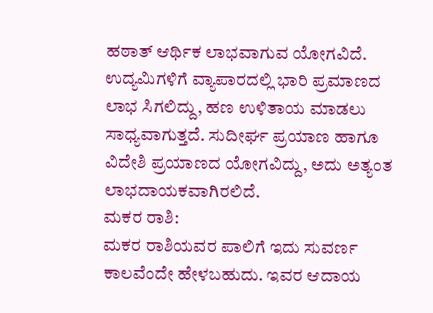ಹಠಾತ್ ಆರ್ಥಿಕ ಲಾಭವಾಗುವ ಯೋಗವಿದೆ. ಉದ್ಯಮಿಗಳಿಗೆ ವ್ಯಾಪಾರದಲ್ಲಿ ಭಾರಿ ಪ್ರಮಾಣದ ಲಾಭ ಸಿಗಲಿದ್ದು, ಹಣ ಉಳಿತಾಯ ಮಾಡಲು ಸಾಧ್ಯವಾಗುತ್ತದೆ. ಸುದೀರ್ಘ ಪ್ರಯಾಣ ಹಾಗೂ ವಿದೇಶಿ ಪ್ರಯಾಣದ ಯೋಗವಿದ್ದು, ಅದು ಅತ್ಯಂತ ಲಾಭದಾಯಕವಾಗಿರಲಿದೆ.
ಮಕರ ರಾಶಿ:
ಮಕರ ರಾಶಿಯವರ ಪಾಲಿಗೆ ಇದು ಸುವರ್ಣ ಕಾಲವೆಂದೇ ಹೇಳಬಹುದು. ಇವರ ಆದಾಯ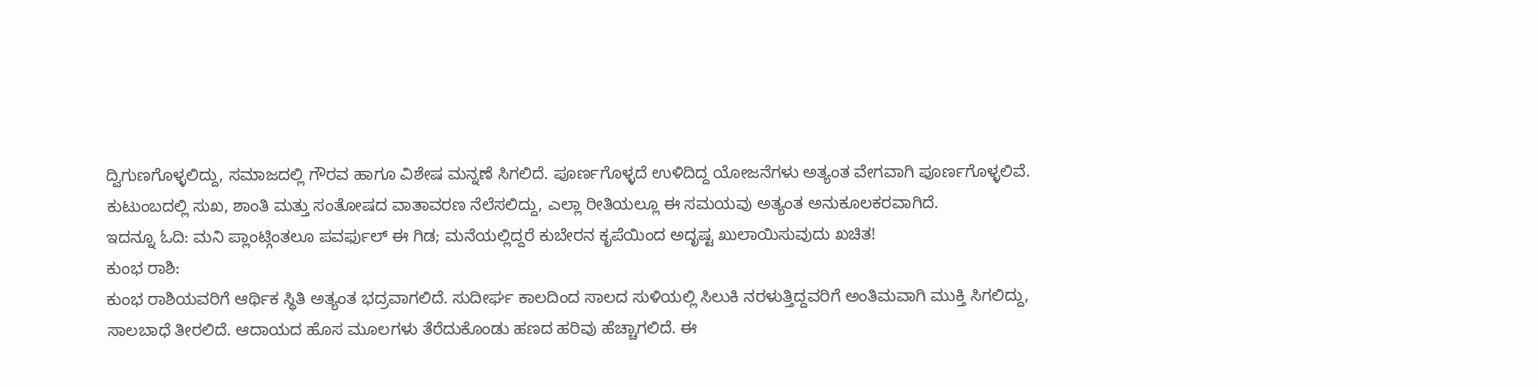ದ್ವಿಗುಣಗೊಳ್ಳಲಿದ್ದು, ಸಮಾಜದಲ್ಲಿ ಗೌರವ ಹಾಗೂ ವಿಶೇಷ ಮನ್ನಣೆ ಸಿಗಲಿದೆ. ಪೂರ್ಣಗೊಳ್ಳದೆ ಉಳಿದಿದ್ದ ಯೋಜನೆಗಳು ಅತ್ಯಂತ ವೇಗವಾಗಿ ಪೂರ್ಣಗೊಳ್ಳಲಿವೆ. ಕುಟುಂಬದಲ್ಲಿ ಸುಖ, ಶಾಂತಿ ಮತ್ತು ಸಂತೋಷದ ವಾತಾವರಣ ನೆಲೆಸಲಿದ್ದು, ಎಲ್ಲಾ ರೀತಿಯಲ್ಲೂ ಈ ಸಮಯವು ಅತ್ಯಂತ ಅನುಕೂಲಕರವಾಗಿದೆ.
ಇದನ್ನೂ ಓದಿ: ಮನಿ ಪ್ಲಾಂಟ್ಗಿಂತಲೂ ಪವರ್ಫುಲ್ ಈ ಗಿಡ; ಮನೆಯಲ್ಲಿದ್ದರೆ ಕುಬೇರನ ಕೃಪೆಯಿಂದ ಅದೃಷ್ಟ ಖುಲಾಯಿಸುವುದು ಖಚಿತ!
ಕುಂಭ ರಾಶಿ:
ಕುಂಭ ರಾಶಿಯವರಿಗೆ ಆರ್ಥಿಕ ಸ್ಥಿತಿ ಅತ್ಯಂತ ಭದ್ರವಾಗಲಿದೆ. ಸುದೀರ್ಘ ಕಾಲದಿಂದ ಸಾಲದ ಸುಳಿಯಲ್ಲಿ ಸಿಲುಕಿ ನರಳುತ್ತಿದ್ದವರಿಗೆ ಅಂತಿಮವಾಗಿ ಮುಕ್ತಿ ಸಿಗಲಿದ್ದು, ಸಾಲಬಾಧೆ ತೀರಲಿದೆ. ಆದಾಯದ ಹೊಸ ಮೂಲಗಳು ತೆರೆದುಕೊಂಡು ಹಣದ ಹರಿವು ಹೆಚ್ಚಾಗಲಿದೆ. ಈ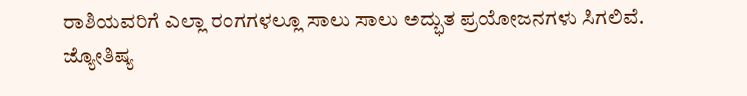ರಾಶಿಯವರಿಗೆ ಎಲ್ಲಾ ರಂಗಗಳಲ್ಲೂ ಸಾಲು ಸಾಲು ಅದ್ಭುತ ಪ್ರಯೋಜನಗಳು ಸಿಗಲಿವೆ.
ಜ್ಯೋತಿಷ್ಯ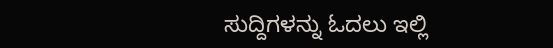ಸುದ್ದಿಗಳನ್ನು ಓದಲು ಇಲ್ಲಿ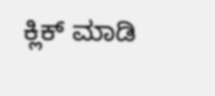ಕ್ಲಿಕ್ ಮಾಡಿ